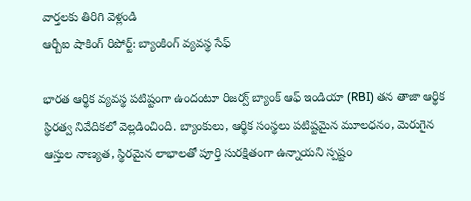వార్తలకు తిరిగి వెళ్లండి
ఆర్బీఐ షాకింగ్ రిపోర్ట్: బ్యాంకింగ్ వ్యవస్థ సేఫ్

భారత ఆర్థిక వ్యవస్థ పటిష్టంగా ఉందంటూ రిజర్వ్ బ్యాంక్ ఆఫ్ ఇండియా (RBI) తన తాజా ఆర్థిక స్థిరత్వ నివేదికలో వెల్లడించింది. బ్యాంకులు, ఆర్థిక సంస్థలు పటిష్టమైన మూలధనం, మెరుగైన ఆస్తుల నాణ్యత, స్థిరమైన లాభాలతో పూర్తి సురక్షితంగా ఉన్నాయని స్పష్టం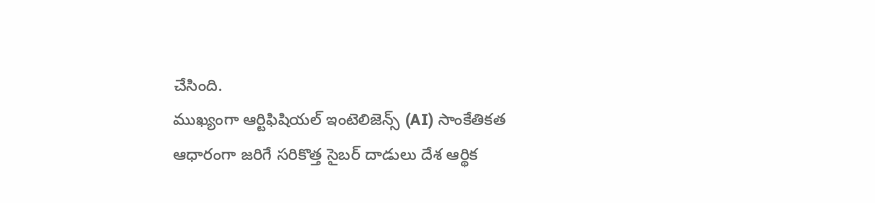చేసింది.
ముఖ్యంగా ఆర్టిఫిషియల్ ఇంటెలిజెన్స్ (AI) సాంకేతికత ఆధారంగా జరిగే సరికొత్త సైబర్ దాడులు దేశ ఆర్థిక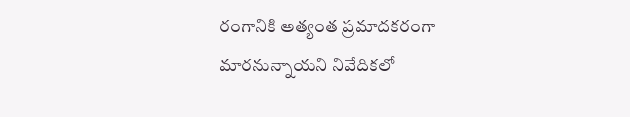రంగానికి అత్యంత ప్రమాదకరంగా మారనున్నాయని నివేదికలో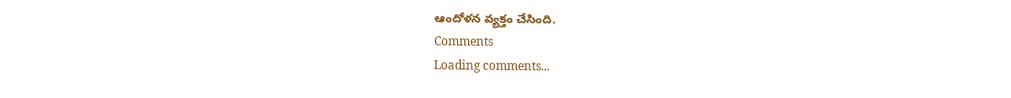ఆందోళన వ్యక్తం చేసింది.
Comments
Loading comments...